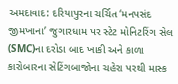અમદાવાદ: દરિયાપુરના ચર્ચિત ‘મનપસંદ જીમખાના’ જુગારધામ પર સ્ટેટ મોનિટરિંગ સેલ (SMC)ના દરોડા બાદ ખાકી અને કાળા કારોબારના સેટિંગબાજોના ચહેરા પરથી માસ્ક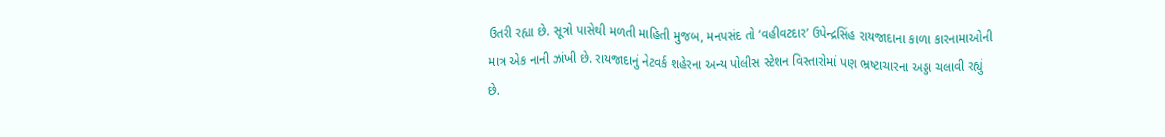ઉતરી રહ્યા છે. સૂત્રો પાસેથી મળતી માહિતી મુજબ, મનપસંદ તો ‘વહીવટદાર’ ઉપેન્દ્રસિંહ રાયજાદાના કાળા કારનામાઓની માત્ર એક નાની ઝાંખી છે. રાયજાદાનું નેટવર્ક શહેરના અન્ય પોલીસ સ્ટેશન વિસ્તારોમાં પણ ભ્રષ્ટાચારના અડ્ડા ચલાવી રહ્યું છે.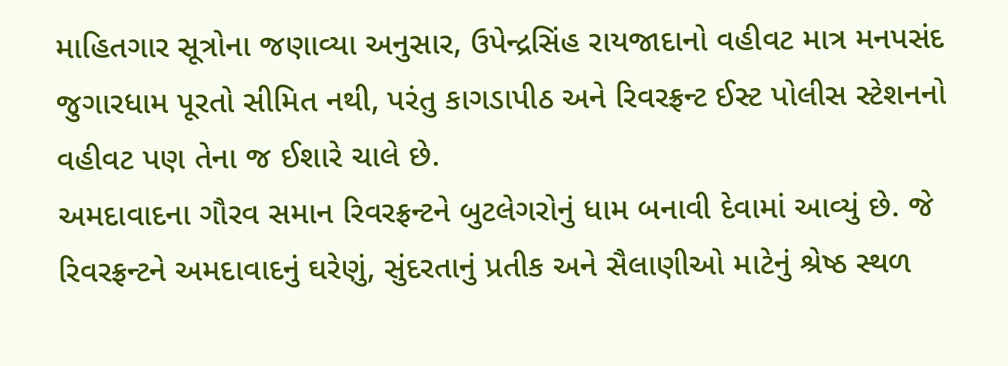માહિતગાર સૂત્રોના જણાવ્યા અનુસાર, ઉપેન્દ્રસિંહ રાયજાદાનો વહીવટ માત્ર મનપસંદ જુગારધામ પૂરતો સીમિત નથી, પરંતુ કાગડાપીઠ અને રિવરફ્રન્ટ ઈસ્ટ પોલીસ સ્ટેશનનો વહીવટ પણ તેના જ ઈશારે ચાલે છે.
અમદાવાદના ગૌરવ સમાન રિવરફ્રન્ટને બુટલેગરોનું ધામ બનાવી દેવામાં આવ્યું છે. જે રિવરફ્રન્ટને અમદાવાદનું ઘરેણું, સુંદરતાનું પ્રતીક અને સૈલાણીઓ માટેનું શ્રેષ્ઠ સ્થળ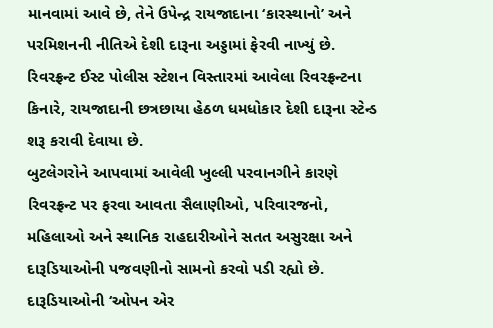માનવામાં આવે છે, તેને ઉપેન્દ્ર રાયજાદાના ‘કારસ્થાનો’ અને પરમિશનની નીતિએ દેશી દારૂના અડ્ડામાં ફેરવી નાખ્યું છે. રિવરફ્રન્ટ ઈસ્ટ પોલીસ સ્ટેશન વિસ્તારમાં આવેલા રિવરફ્રન્ટના કિનારે, રાયજાદાની છત્રછાયા હેઠળ ધમધોકાર દેશી દારૂના સ્ટેન્ડ શરૂ કરાવી દેવાયા છે.
બુટલેગરોને આપવામાં આવેલી ખુલ્લી પરવાનગીને કારણે રિવરફ્રન્ટ પર ફરવા આવતા સૈલાણીઓ, પરિવારજનો, મહિલાઓ અને સ્થાનિક રાહદારીઓને સતત અસુરક્ષા અને દારૂડિયાઓની પજવણીનો સામનો કરવો પડી રહ્યો છે. દારૂડિયાઓની ‘ઓપન એર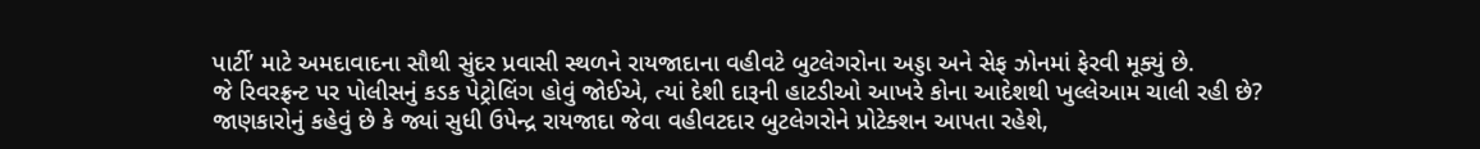પાર્ટી’ માટે અમદાવાદના સૌથી સુંદર પ્રવાસી સ્થળને રાયજાદાના વહીવટે બુટલેગરોના અડ્ડા અને સેફ ઝોનમાં ફેરવી મૂક્યું છે.
જે રિવરફ્રન્ટ પર પોલીસનું કડક પેટ્રોલિંગ હોવું જોઈએ, ત્યાં દેશી દારૂની હાટડીઓ આખરે કોના આદેશથી ખુલ્લેઆમ ચાલી રહી છે? જાણકારોનું કહેવું છે કે જ્યાં સુધી ઉપેન્દ્ર રાયજાદા જેવા વહીવટદાર બુટલેગરોને પ્રોટેક્શન આપતા રહેશે,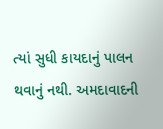ત્યાં સુધી કાયદાનું પાલન થવાનું નથી. અમદાવાદની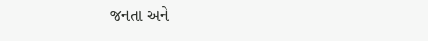જનતા અને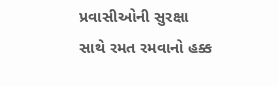પ્રવાસીઓની સુરક્ષા સાથે રમત રમવાનો હક્ક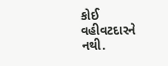કોઈ વહીવટદારને નથી.